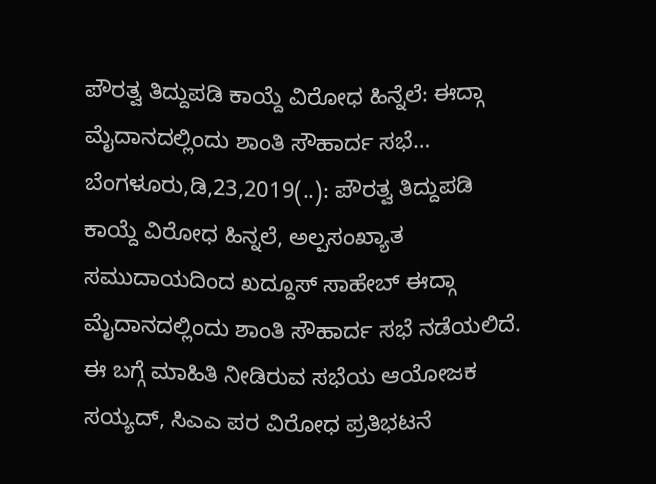ಪೌರತ್ವ ತಿದ್ದುಪಡಿ ಕಾಯ್ದೆ ವಿರೋಧ ಹಿನ್ನೆಲೆ: ಈದ್ಗಾ ಮೈದಾನದಲ್ಲಿಂದು ಶಾಂತಿ ಸೌಹಾರ್ದ ಸಭೆ… ಬೆಂಗಳೂರು,ಡಿ,23,2019(..): ಪೌರತ್ವ ತಿದ್ದುಪಡಿ ಕಾಯ್ದೆ ವಿರೋಧ ಹಿನ್ನಲೆ, ಅಲ್ಪಸಂಖ್ಯಾತ ಸಮುದಾಯದಿಂದ ಖದ್ದೂಸ್ ಸಾಹೇಬ್ ಈದ್ಗಾ ಮೈದಾನದಲ್ಲಿಂದು ಶಾಂತಿ ಸೌಹಾರ್ದ ಸಭೆ ನಡೆಯಲಿದೆ. ಈ ಬಗ್ಗೆ ಮಾಹಿತಿ ನೀಡಿರುವ ಸಭೆಯ ಆಯೋಜಕ ಸಯ್ಯದ್, ಸಿಎಎ ಪರ ವಿರೋಧ ಪ್ರತಿಭಟನೆ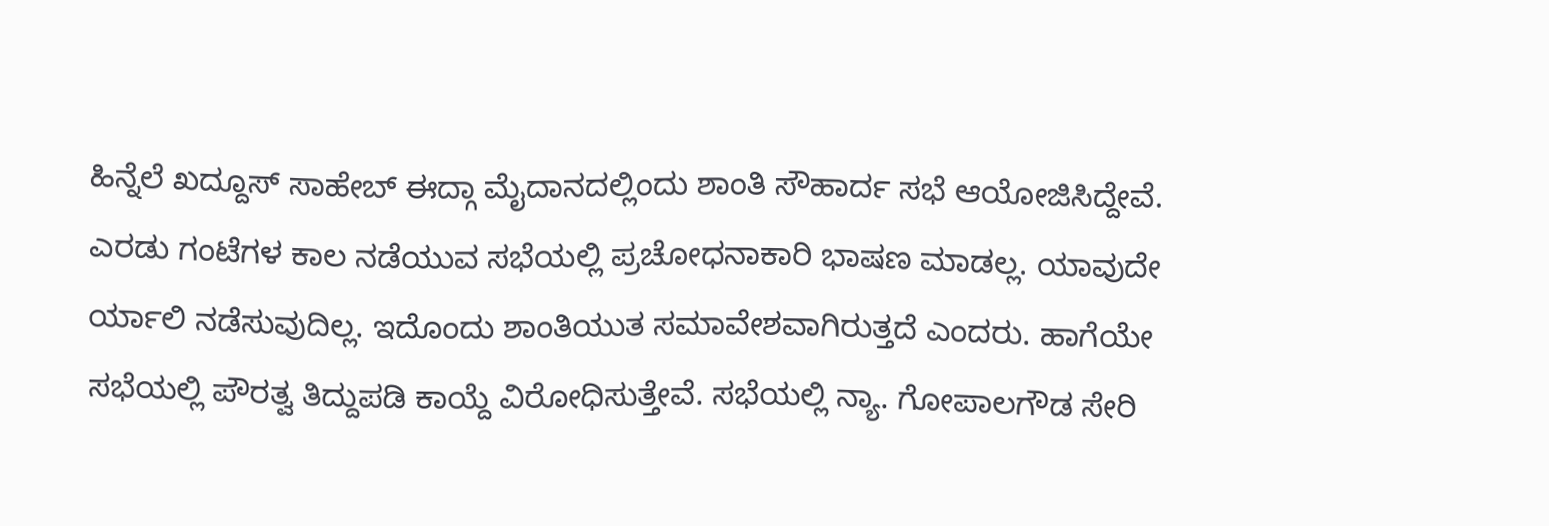ಹಿನ್ನೆಲೆ ಖದ್ದೂಸ್ ಸಾಹೇಬ್ ಈದ್ಗಾ ಮೈದಾನದಲ್ಲಿಂದು ಶಾಂತಿ ಸೌಹಾರ್ದ ಸಭೆ ಆಯೋಜಿಸಿದ್ದೇವೆ. ಎರಡು ಗಂಟೆಗಳ ಕಾಲ ನಡೆಯುವ ಸಭೆಯಲ್ಲಿ ಪ್ರಚೋಧನಾಕಾರಿ ಭಾಷಣ ಮಾಡಲ್ಲ. ಯಾವುದೇ ರ್ಯಾಲಿ ನಡೆಸುವುದಿಲ್ಲ. ಇದೊಂದು ಶಾಂತಿಯುತ ಸಮಾವೇಶವಾಗಿರುತ್ತದೆ ಎಂದರು. ಹಾಗೆಯೇ ಸಭೆಯಲ್ಲಿ ಪೌರತ್ವ ತಿದ್ದುಪಡಿ ಕಾಯ್ದೆ ವಿರೋಧಿಸುತ್ತೇವೆ. ಸಭೆಯಲ್ಲಿ ನ್ಯಾ. ಗೋಪಾಲಗೌಡ ಸೇರಿ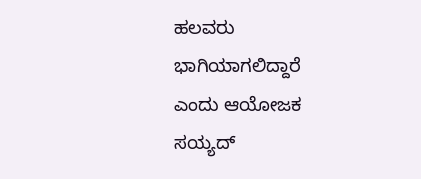ಹಲವರು ಭಾಗಿಯಾಗಲಿದ್ದಾರೆ ಎಂದು ಆಯೋಜಕ ಸಯ್ಯದ್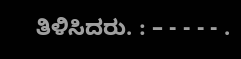ತಿಳಿಸಿದರು. : – - - - - .